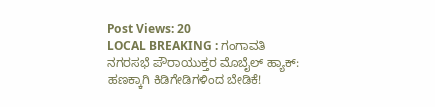Post Views: 20
LOCAL BREAKING : ಗಂಗಾವತಿ ನಗರಸಭೆ ಪೌರಾಯುಕ್ತರ ಮೊಬೈಲ್ ಹ್ಯಾಕ್: ಹಣಕ್ಕಾಗಿ ಕಿಡಿಗೇಡಿಗಳಿಂದ ಬೇಡಿಕೆ!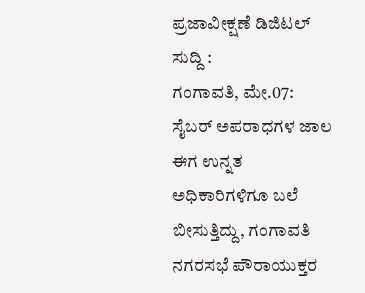ಪ್ರಜಾವೀಕ್ಷಣೆ ಡಿಜಿಟಲ್ ಸುದ್ದಿ :
ಗಂಗಾವತಿ, ಮೇ.07: ಸೈಬರ್ ಅಪರಾಧಗಳ ಜಾಲ ಈಗ ಉನ್ನತ ಅಧಿಕಾರಿಗಳಿಗೂ ಬಲೆ ಬೀಸುತ್ತಿದ್ದು, ಗಂಗಾವತಿ ನಗರಸಭೆ ಪೌರಾಯುಕ್ತರ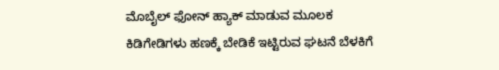ಮೊಬೈಲ್ ಫೋನ್ ಹ್ಯಾಕ್ ಮಾಡುವ ಮೂಲಕ ಕಿಡಿಗೇಡಿಗಳು ಹಣಕ್ಕೆ ಬೇಡಿಕೆ ಇಟ್ಟಿರುವ ಘಟನೆ ಬೆಳಕಿಗೆ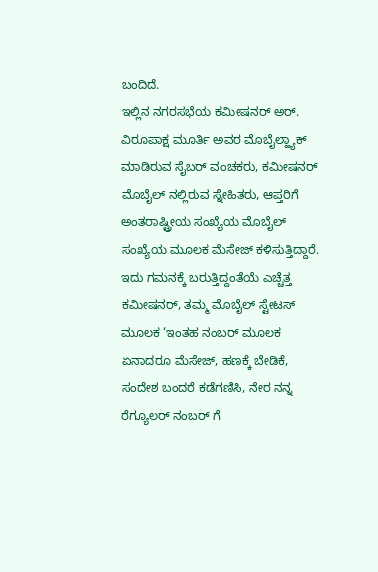ಬಂದಿದೆ.
ಇಲ್ಲಿನ ನಗರಸಭೆಯ ಕಮೀಷನರ್ ಅರ್. ವಿರೂಪಾಕ್ಷ ಮೂರ್ತಿ ಅವರ ಮೊಬೈಲ್ಹ್ಯಾಕ್ ಮಾಡಿರುವ ಸೈಬರ್ ವಂಚಕರು, ಕಮೀಷನರ್ ಮೊಬೈಲ್ ನಲ್ಲಿರುವ ಸ್ನೇಹಿತರು, ಆಪ್ತರಿಗೆ ಅಂತರಾಷ್ಟ್ರೀಯ ಸಂಖ್ಯೆಯ ಮೊಬೈಲ್ ಸಂಖ್ಯೆಯ ಮೂಲಕ ಮೆಸೇಜ್ ಕಳಿಸುತ್ತಿದ್ದಾರೆ.
ಇದು ಗಮನಕ್ಕೆ ಬರುತ್ತಿದ್ದಂತೆಯೆ ಎಚ್ಚೆತ್ತ ಕಮೀಷನರ್, ತಮ್ಮ ಮೊಬೈಲ್ ಸ್ಟೇಟಸ್ ಮೂಲಕ ‘ಇಂತಹ ನಂಬರ್ ಮೂಲಕ ಏನಾದರೂ ಮೆಸೇಜ್, ಹಣಕ್ಕೆ ಬೇಡಿಕೆ, ಸಂದೇಶ ಬಂದರೆ ಕಡೆಗಣಿಸಿ, ನೇರ ನನ್ನ ರೆಗ್ಯೂಲರ್ ನಂಬರ್ ಗೆ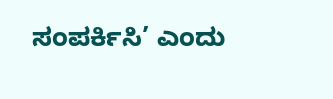ಸಂಪರ್ಕಿಸಿ’ ಎಂದು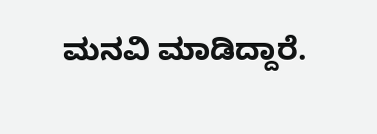ಮನವಿ ಮಾಡಿದ್ದಾರೆ.